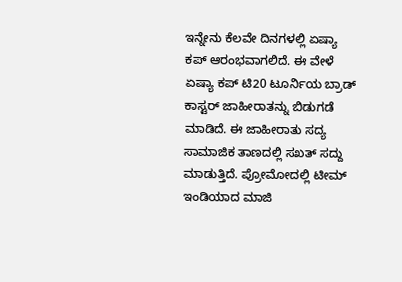ಇನ್ನೇನು ಕೆಲವೇ ದಿನಗಳಲ್ಲಿ ಏಷ್ಯಾ ಕಪ್ ಆರಂಭವಾಗಲಿದೆ. ಈ ವೇಳೆ ಏಷ್ಯಾ ಕಪ್ ಟಿ20 ಟೂರ್ನಿಯ ಬ್ರಾಡ್ ಕಾಸ್ಟರ್ ಜಾಹೀರಾತನ್ನು ಬಿಡುಗಡೆ ಮಾಡಿದೆ. ಈ ಜಾಹೀರಾತು ಸದ್ಯ ಸಾಮಾಜಿಕ ತಾಣದಲ್ಲಿ ಸಖತ್ ಸದ್ದು ಮಾಡುತ್ತಿದೆ. ಪ್ರೋಮೋದಲ್ಲಿ ಟೀಮ್ ಇಂಡಿಯಾದ ಮಾಜಿ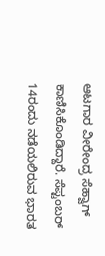ಆಟಗಾರ ವೀರೇಂದ್ರ ಸೆಹ್ವಾಗ್ ಕಾಣಿಸಿಕೊಂಡಿದ್ದಾರೆ. ಸೆಪ್ಟಂಬರ್ 14ರಂದು ನಡೆಯಲಿರುವ ಭಾರತ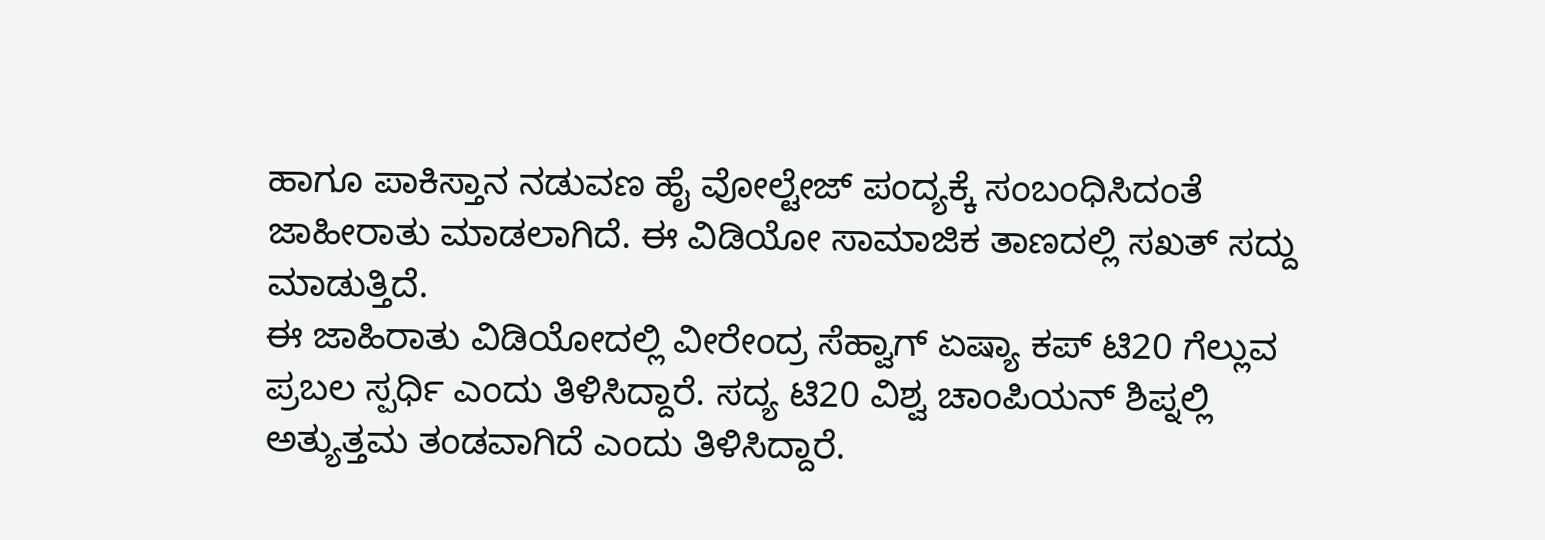ಹಾಗೂ ಪಾಕಿಸ್ತಾನ ನಡುವಣ ಹೈ ವೋಲ್ಟೇಜ್ ಪಂದ್ಯಕ್ಕೆ ಸಂಬಂಧಿಸಿದಂತೆ ಜಾಹೀರಾತು ಮಾಡಲಾಗಿದೆ. ಈ ವಿಡಿಯೋ ಸಾಮಾಜಿಕ ತಾಣದಲ್ಲಿ ಸಖತ್ ಸದ್ದು ಮಾಡುತ್ತಿದೆ.
ಈ ಜಾಹಿರಾತು ವಿಡಿಯೋದಲ್ಲಿ ವೀರೇಂದ್ರ ಸೆಹ್ವಾಗ್ ಏಷ್ಯಾ ಕಪ್ ಟಿ20 ಗೆಲ್ಲುವ ಪ್ರಬಲ ಸ್ಪರ್ಧಿ ಎಂದು ತಿಳಿಸಿದ್ದಾರೆ. ಸದ್ಯ ಟಿ20 ವಿಶ್ವ ಚಾಂಪಿಯನ್ ಶಿಪ್ನಲ್ಲಿ ಅತ್ಯುತ್ತಮ ತಂಡವಾಗಿದೆ ಎಂದು ತಿಳಿಸಿದ್ದಾರೆ.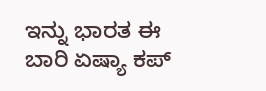ಇನ್ನು ಭಾರತ ಈ ಬಾರಿ ಏಷ್ಯಾ ಕಪ್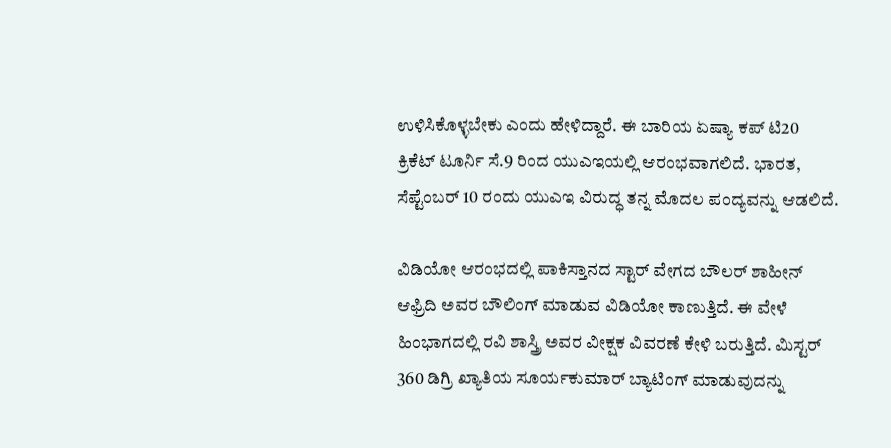ಉಳಿಸಿಕೊಳ್ಳಬೇಕು ಎಂದು ಹೇಳಿದ್ದಾರೆ. ಈ ಬಾರಿಯ ಏಷ್ಯಾ ಕಪ್ ಟಿ20 ಕ್ರಿಕೆಟ್ ಟೂರ್ನಿ ಸೆ.9 ರಿಂದ ಯುಎಇಯಲ್ಲಿ ಆರಂಭವಾಗಲಿದೆ. ಭಾರತ, ಸೆಪ್ಟೆಂಬರ್ 10 ರಂದು ಯುಎಇ ವಿರುದ್ಧ ತನ್ನ ಮೊದಲ ಪಂದ್ಯವನ್ನು ಆಡಲಿದೆ.

ವಿಡಿಯೋ ಆರಂಭದಲ್ಲಿ ಪಾಕಿಸ್ತಾನದ ಸ್ಟಾರ್ ವೇಗದ ಬೌಲರ್ ಶಾಹೀನ್ ಆಫ್ರಿದಿ ಅವರ ಬೌಲಿಂಗ್ ಮಾಡುವ ವಿಡಿಯೋ ಕಾಣುತ್ತಿದೆ. ಈ ವೇಳೆ ಹಿಂಭಾಗದಲ್ಲಿ ರವಿ ಶಾಸ್ತ್ರಿ ಅವರ ವೀಕ್ಷಕ ವಿವರಣೆ ಕೇಳಿ ಬರುತ್ತಿದೆ. ಮಿಸ್ಟರ್ 360 ಡಿಗ್ರಿ ಖ್ಯಾತಿಯ ಸೂರ್ಯಕುಮಾರ್ ಬ್ಯಾಟಿಂಗ್ ಮಾಡುವುದನ್ನು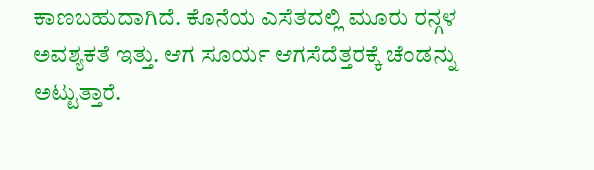ಕಾಣಬಹುದಾಗಿದೆ. ಕೊನೆಯ ಎಸೆತದಲ್ಲಿ ಮೂರು ರನ್ಗಳ ಅವಶ್ಯಕತೆ ಇತ್ತು. ಆಗ ಸೂರ್ಯ ಆಗಸೆದೆತ್ತರಕ್ಕೆ ಚೆಂಡನ್ನು ಅಟ್ಟುತ್ತಾರೆ.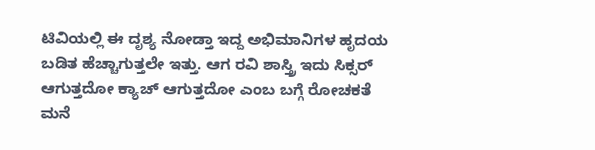ಟಿವಿಯಲ್ಲಿ ಈ ದೃಶ್ಯ ನೋಡ್ತಾ ಇದ್ದ ಅಭಿಮಾನಿಗಳ ಹೃದಯ ಬಡಿತ ಹೆಚ್ಚಾಗುತ್ತಲೇ ಇತ್ತು. ಆಗ ರವಿ ಶಾಸ್ತ್ರಿ ಇದು ಸಿಕ್ಸರ್ ಆಗುತ್ತದೋ ಕ್ಯಾಚ್ ಆಗುತ್ತದೋ ಎಂಬ ಬಗ್ಗೆ ರೋಚಕತೆ ಮನೆ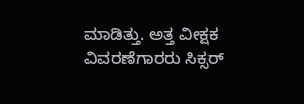ಮಾಡಿತ್ತು. ಅತ್ತ ವೀಕ್ಷಕ ವಿವರಣೆಗಾರರು ಸಿಕ್ಸರ್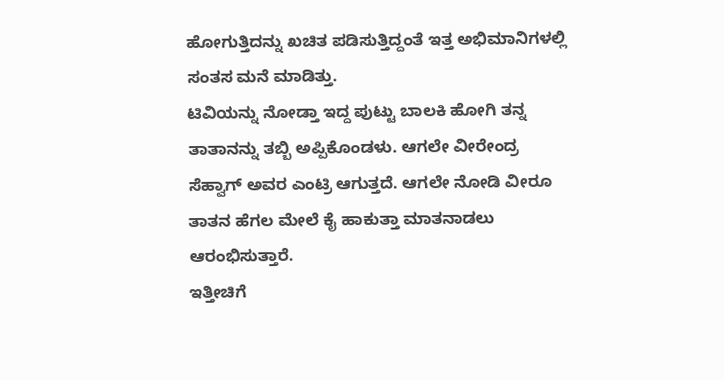ಹೋಗುತ್ತಿದನ್ನು ಖಚಿತ ಪಡಿಸುತ್ತಿದ್ದಂತೆ ಇತ್ತ ಅಭಿಮಾನಿಗಳಲ್ಲಿ ಸಂತಸ ಮನೆ ಮಾಡಿತ್ತು.
ಟಿವಿಯನ್ನು ನೋಡ್ತಾ ಇದ್ದ ಪುಟ್ಟು ಬಾಲಕಿ ಹೋಗಿ ತನ್ನ ತಾತಾನನ್ನು ತಬ್ಬಿ ಅಪ್ಪಿಕೊಂಡಳು. ಆಗಲೇ ವೀರೇಂದ್ರ ಸೆಹ್ವಾಗ್ ಅವರ ಎಂಟ್ರಿ ಆಗುತ್ತದೆ. ಆಗಲೇ ನೋಡಿ ವೀರೂ ತಾತನ ಹೆಗಲ ಮೇಲೆ ಕೈ ಹಾಕುತ್ತಾ ಮಾತನಾಡಲು ಆರಂಭಿಸುತ್ತಾರೆ.
ಇತ್ತೀಚಿಗೆ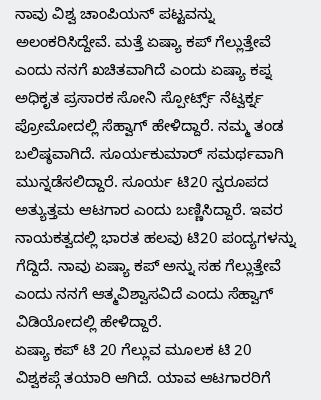ನಾವು ವಿಶ್ವ ಚಾಂಪಿಯನ್ ಪಟ್ಟವನ್ನು ಅಲಂಕರಿಸಿದ್ದೇವೆ. ಮತ್ತೆ ಏಷ್ಯಾ ಕಪ್ ಗೆಲ್ಲುತ್ತೇವೆ ಎಂದು ನನಗೆ ಖಚಿತವಾಗಿದೆ ಎಂದು ಏಷ್ಯಾ ಕಪ್ನ ಅಧಿಕೃತ ಪ್ರಸಾರಕ ಸೋನಿ ಸ್ಪೋರ್ಟ್ಸ್ ನೆಟ್ವರ್ಕ್ನ ಪ್ರೋಮೋದಲ್ಲಿ ಸೆಹ್ವಾಗ್ ಹೇಳಿದ್ದಾರೆ. ನಮ್ಮ ತಂಡ ಬಲಿಷ್ಠವಾಗಿದೆ. ಸೂರ್ಯಕುಮಾರ್ ಸಮರ್ಥವಾಗಿ ಮುನ್ನಡೆಸಲಿದ್ದಾರೆ. ಸೂರ್ಯ ಟಿ20 ಸ್ವರೂಪದ ಅತ್ಯುತ್ತಮ ಆಟಗಾರ ಎಂದು ಬಣ್ಣಿಸಿದ್ದಾರೆ. ಇವರ ನಾಯಕತ್ವದಲ್ಲಿ ಭಾರತ ಹಲವು ಟಿ20 ಪಂದ್ಯಗಳನ್ನು ಗೆದ್ದಿದೆ. ನಾವು ಏಷ್ಯಾ ಕಪ್ ಅನ್ನು ಸಹ ಗೆಲ್ಲುತ್ತೇವೆ ಎಂದು ನನಗೆ ಆತ್ಮವಿಶ್ವಾಸವಿದೆ ಎಂದು ಸೆಹ್ವಾಗ್ ವಿಡಿಯೋದಲ್ಲಿ ಹೇಳಿದ್ದಾರೆ.
ಏಷ್ಯಾ ಕಪ್ ಟಿ 20 ಗೆಲ್ಲುವ ಮೂಲಕ ಟಿ 20 ವಿಶ್ವಕಪ್ಗೆ ತಯಾರಿ ಆಗಿದೆ. ಯಾವ ಆಟಗಾರರಿಗೆ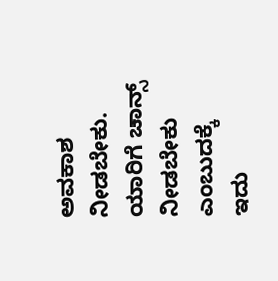ಅವಕಾಶ ನೀಡಬೇಕು. ಯಾರಿಗೆ ಚಾನ್ಸ್ ನೀಡಬೇಕು ಎಂಬುದಕ್ಕೆ ಇದು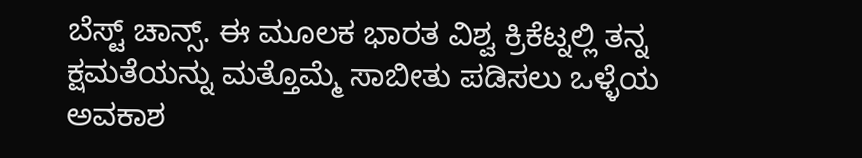ಬೆಸ್ಟ್ ಚಾನ್ಸ್. ಈ ಮೂಲಕ ಭಾರತ ವಿಶ್ವ ಕ್ರಿಕೆಟ್ನಲ್ಲಿ ತನ್ನ ಕ್ಷಮತೆಯನ್ನು ಮತ್ತೊಮ್ಮೆ ಸಾಬೀತು ಪಡಿಸಲು ಒಳ್ಳೆಯ ಅವಕಾಶ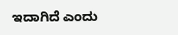ಇದಾಗಿದೆ ಎಂದು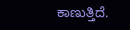ಕಾಣುತ್ತಿದೆ.